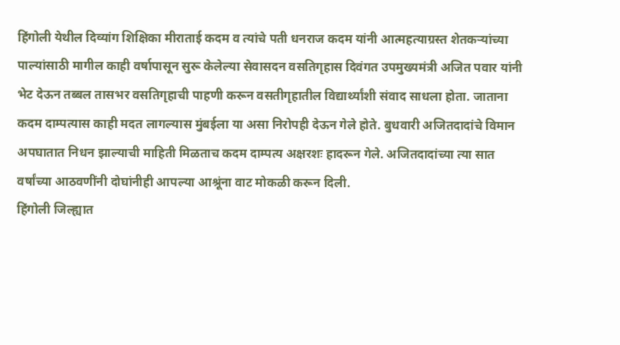हिंगोली येथील दिव्यांग शिक्षिका मीराताई कदम व त्यांचे पती धनराज कदम यांनी आत्महत्याग्रस्त शेतकऱ्यांच्या पाल्यांसाठी मागील काही वर्षापासून सुरू केलेल्या सेवासदन वसतिगृहास दिवंगत उपमुख्यमंत्री अजित पवार यांनी भेट देऊन तब्बल तासभर वसतिगृहाची पाहणी करून वसतीगृहातील विद्यार्थ्यांशी संवाद साधला होता. जाताना कदम दाम्पत्यास काही मदत लागल्यास मुंबईला या असा निरोपही देऊन गेले होते. बुधवारी अजितदादांचे विमान अपघातात निधन झाल्याची माहिती मिळताच कदम दाम्पत्य अक्षरशः हादरून गेले. अजितदादांच्या त्या सात वर्षांच्या आठवणींनी दोघांनीही आपल्या आश्रूंना वाट मोकळी करून दिली.
हिंगोली जिल्ह्यात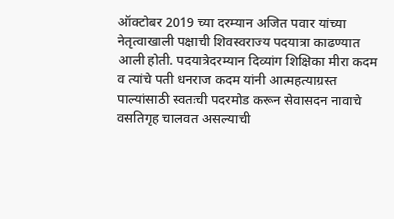ऑक्टोबर 2019 च्या दरम्यान अजित पवार यांच्या नेतृत्वाखाली पक्षाची शिवस्वराज्य पदयात्रा काढण्यात आली होती. पदयात्रेदरम्यान दिव्यांग शिक्षिका मीरा कदम व त्यांचे पती धनराज कदम यांनी आत्महत्याग्रस्त पाल्यांसाठी स्वतःची पदरमोड करून सेवासदन नावाचे वसतिगृह चालवत असल्याची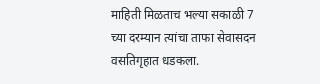माहिती मिळताच भल्या सकाळी 7 च्या दरम्यान त्यांचा ताफा सेवासदन वसतिगृहात धडकला.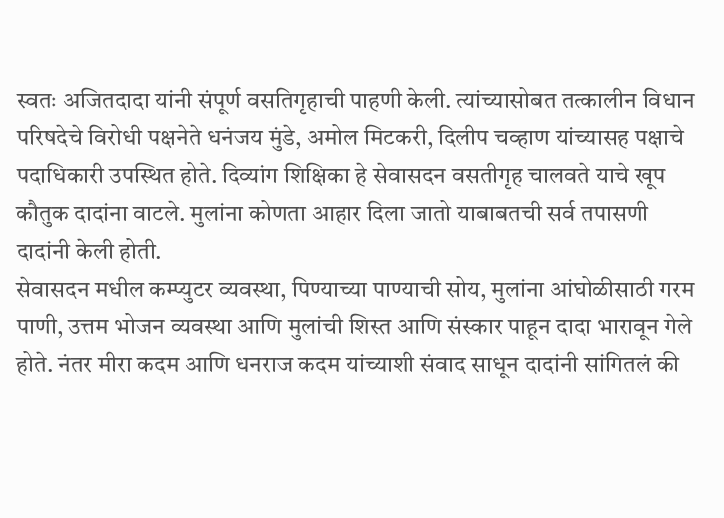स्वतः अजितदादा यांनी संपूर्ण वसतिगृहाची पाहणी केली. त्यांच्यासोबत तत्कालीन विधान परिषदेचे विरोधी पक्षनेते धनंजय मुंडे, अमोल मिटकरी, दिलीप चव्हाण यांच्यासह पक्षाचे पदाधिकारी उपस्थित होते. दिव्यांग शिक्षिका हे सेवासदन वसतीगृह चालवते याचे खूप कौतुक दादांना वाटले. मुलांना कोणता आहार दिला जातो याबाबतची सर्व तपासणी दादांनी केली होती.
सेवासदन मधील कम्प्युटर व्यवस्था, पिण्याच्या पाण्याची सोय, मुलांना आंघोळीसाठी गरम पाणी, उत्तम भोजन व्यवस्था आणि मुलांची शिस्त आणि संस्कार पाहून दादा भारावून गेले होते. नंतर मीरा कदम आणि धनराज कदम यांच्याशी संवाद साधून दादांनी सांगितलं की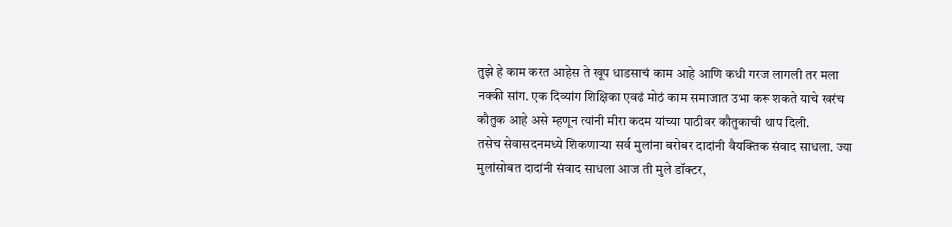तुझे हे काम करत आहेस ते खूप धाडसाचं काम आहे आणि कधी गरज लागली तर मला नक्की सांग. एक दिव्यांग शिक्षिका एवढं मोठं काम समाजात उभा करू शकते याचे खरंच कौतुक आहे असे म्हणून त्यांनी मीरा कदम यांच्या पाठीवर कौतुकाची थाप दिली.
तसेच सेवासदनमध्ये शिकणाऱ्या सर्व मुलांना बरोबर दादांनी वैयक्तिक संवाद साधला. ज्या मुलांसोबत दादांनी संवाद साधला आज ती मुले डॉक्टर,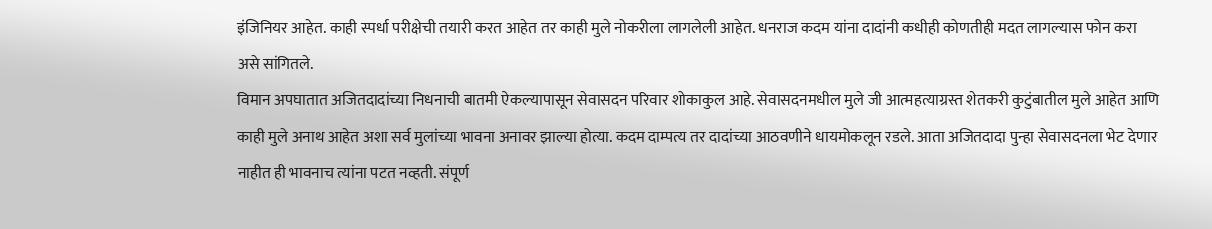इंजिनियर आहेत. काही स्पर्धा परीक्षेची तयारी करत आहेत तर काही मुले नोकरीला लागलेली आहेत. धनराज कदम यांना दादांनी कधीही कोणतीही मदत लागल्यास फोन करा असे सांगितले.
विमान अपघातात अजितदादांच्या निधनाची बातमी ऐकल्यापासून सेवासदन परिवार शोकाकुल आहे. सेवासदनमधील मुले जी आत्महत्याग्रस्त शेतकरी कुटुंबातील मुले आहेत आणि काही मुले अनाथ आहेत अशा सर्व मुलांच्या भावना अनावर झाल्या होत्या. कदम दाम्पत्य तर दादांच्या आठवणीने धायमोकलून रडले. आता अजितदादा पुन्हा सेवासदनला भेट देणार नाहीत ही भावनाच त्यांना पटत नव्हती. संपूर्ण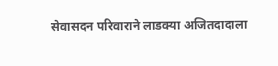सेवासदन परिवाराने लाडक्या अजितदादाला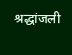श्रद्धांजली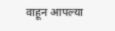वाहून आपल्या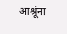आश्रूंना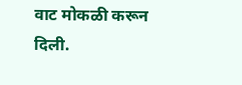वाट मोकळी करून दिली.